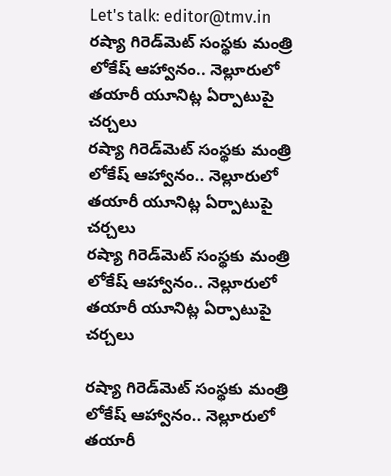Let's talk: editor@tmv.in
రష్యా గిరెడ్‌మెట్‌ సంస్థకు మంత్రి లోకేష్ ఆహ్వానం.. నెల్లూరులో తయారీ యూనిట్ల ఏర్పాటుపై చర్చలు
రష్యా గిరెడ్‌మెట్‌ సంస్థకు మంత్రి లోకేష్ ఆహ్వానం.. నెల్లూరులో తయారీ యూనిట్ల ఏర్పాటుపై చర్చలు
రష్యా గిరెడ్‌మెట్‌ సంస్థకు మంత్రి లోకేష్ ఆహ్వానం.. నెల్లూరులో తయారీ యూనిట్ల ఏర్పాటుపై చర్చలు

రష్యా గిరెడ్‌మెట్‌ సంస్థకు మంత్రి లోకేష్ ఆహ్వానం.. నెల్లూరులో తయారీ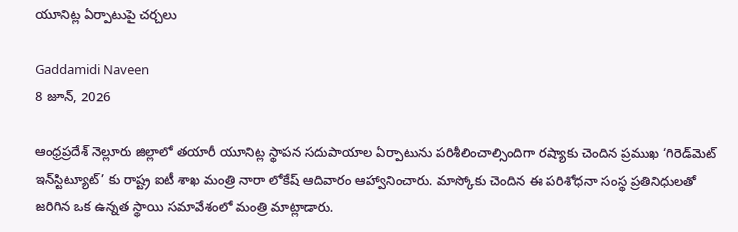యూనిట్ల ఏర్పాటుపై చర్చలు

Gaddamidi Naveen
8 జూన్, 2026

ఆంధ్రప్రదేశ్ నెల్లూరు జిల్లాలో తయారీ యూనిట్ల స్థాపన సదుపాయాల ఏర్పాటును పరిశీలించాల్సిందిగా రష్యాకు చెందిన ప్రముఖ ‘గిరెడ్‌మెట్ ఇన్‌స్టిట్యూట్’ కు రాష్ట్ర ఐటీ శాఖ మంత్రి నారా లోకేష్ ఆదివారం ఆహ్వానించారు. మాస్కోకు చెందిన ఈ పరిశోధనా సంస్థ ప్రతినిధులతో జరిగిన ఒక ఉన్నత స్థాయి సమావేశంలో మంత్రి మాట్లాడారు.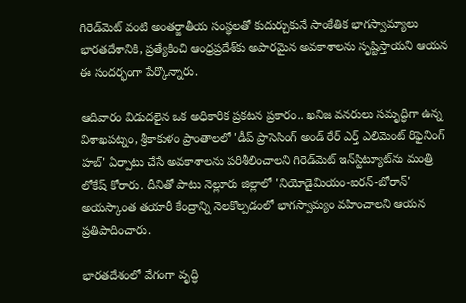గిరెడ్‌మెట్ వంటి అంతర్జాతీయ సంస్థలతో కుదుర్చుకునే సాంకేతిక భాగస్వామ్యాలు భారతదేశానికి, ప్రత్యేకించి ఆంధ్రప్రదేశ్‌కు అపారమైన అవకాశాలను సృష్టిస్తాయని ఆయన ఈ సందర్భంగా పేర్కొన్నారు.

ఆదివారం విడుదలైన ఒక అధికారిక ప్రకటన ప్రకారం.. ఖనిజ వనరులు సమృద్ధిగా ఉన్న విశాఖపట్నం, శ్రీకాకుళం ప్రాంతాలలో 'డీప్ ప్రాసెసింగ్ అండ్ రేర్ ఎర్త్ ఎలిమెంట్ రిఫైనింగ్ హబ్' ఏర్పాటు చేసే అవకాశాలను పరిశీలించాలని గిరెడ్‌మెట్ ఇన్‌స్టిట్యూట్‌ను మంత్రి లోకేష్ కోరారు. దీనితో పాటు నెల్లూరు జిల్లాలో 'నియోడైమియం-ఐరన్-బోరాన్' అయస్కాంత తయారీ కేంద్రాన్ని నెలకొల్పడంలో భాగస్వామ్యం వహించాలని ఆయన ప్రతిపాదించారు.

భారతదేశంలో వేగంగా వృద్ధి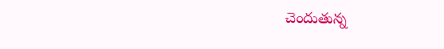చెందుతున్న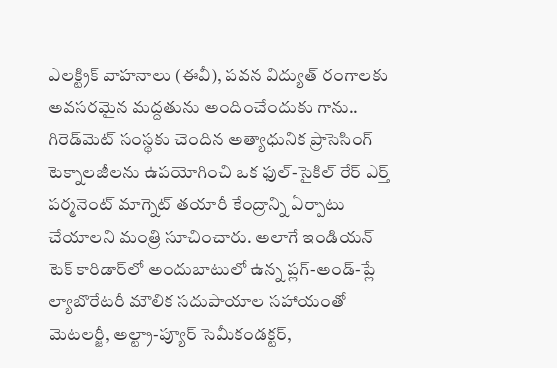ఎలక్ట్రిక్ వాహనాలు (ఈవీ), పవన విద్యుత్ రంగాలకు అవసరమైన మద్దతును అందించేందుకు గాను.. గిరెడ్‌మెట్ సంస్థకు చెందిన అత్యాధునిక ప్రాసెసింగ్ టెక్నాలజీలను ఉపయోగించి ఒక ఫుల్-సైకిల్ రేర్ ఎర్త్ పర్మనెంట్ మాగ్నెట్ తయారీ కేంద్రాన్ని ఏర్పాటు చేయాలని మంత్రి సూచించారు. అలాగే ఇండియన్ టెక్ కారిడార్‌లో అందుబాటులో ఉన్న ప్లగ్-అండ్-ప్లే ల్యాబొరేటరీ మౌలిక సదుపాయాల సహాయంతో మెటలర్జీ, అల్ట్రా-ప్యూర్ సెమీకండక్టర్,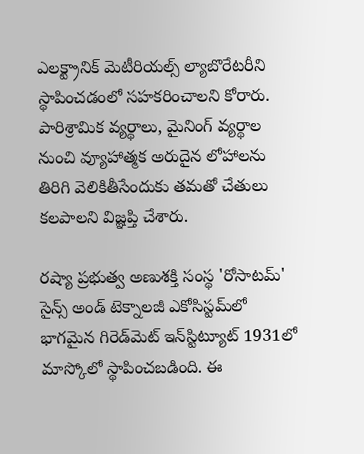ఎలక్ట్రానిక్ మెటీరియల్స్ ల్యాబొరేటరీని స్థాపించడంలో సహకరించాలని కోరారు. పారిశ్రామిక వ్యర్థాలు, మైనింగ్ వ్యర్థాల నుంచి వ్యూహాత్మక అరుదైన లోహాలను తిరిగి వెలికితీసేందుకు తమతో చేతులు కలపాలని విజ్ఞప్తి చేశారు.

రష్యా ప్రభుత్వ అణుశక్తి సంస్థ 'రోసాటమ్' సైన్స్ అండ్ టెక్నాలజీ ఎకోసిస్టమ్‌లో భాగమైన గిరెడ్‌మెట్ ఇన్‌స్టిట్యూట్ 1931లో మాస్కోలో స్థాపించబడింది. ఈ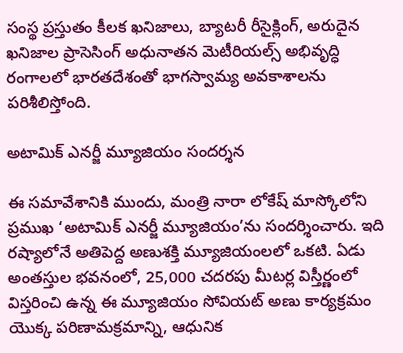సంస్థ ప్రస్తుతం కీలక ఖనిజాలు, బ్యాటరీ రీసైక్లింగ్, అరుదైన ఖనిజాల ప్రాసెసింగ్ అధునాతన మెటీరియల్స్ అభివృద్ధి రంగాలలో భారతదేశంతో భాగస్వామ్య అవకాశాలను పరిశీలిస్తోంది.

అటామిక్ ఎనర్జీ మ్యూజియం సందర్శన

ఈ సమావేశానికి ముందు, మంత్రి నారా లోకేష్ మాస్కోలోని ప్రముఖ ‘అటామిక్ ఎనర్జీ మ్యూజియం’ను సందర్శించారు. ఇది రష్యాలోనే అతిపెద్ద అణుశక్తి మ్యూజియంలలో ఒకటి. ఏడు అంతస్తుల భవనంలో, 25,000 చదరపు మీటర్ల విస్తీర్ణంలో విస్తరించి ఉన్న ఈ మ్యూజియం సోవియట్ అణు కార్యక్రమం యొక్క పరిణామక్రమాన్ని, ఆధునిక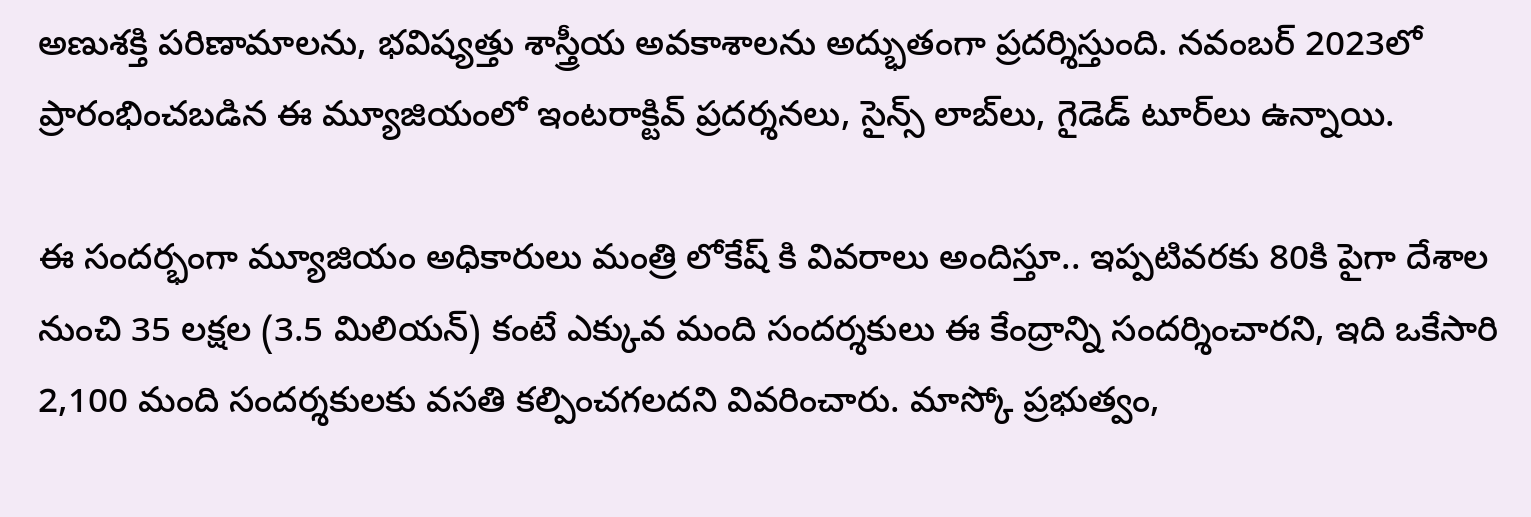అణుశక్తి పరిణామాలను, భవిష్యత్తు శాస్త్రీయ అవకాశాలను అద్భుతంగా ప్రదర్శిస్తుంది. నవంబర్ 2023లో ప్రారంభించబడిన ఈ మ్యూజియంలో ఇంటరాక్టివ్ ప్రదర్శనలు, సైన్స్ లాబ్‌లు, గైడెడ్ టూర్‌లు ఉన్నాయి.

ఈ సందర్భంగా మ్యూజియం అధికారులు మంత్రి లోకేష్ కి వివరాలు అందిస్తూ.. ఇప్పటివరకు 80కి పైగా దేశాల నుంచి 35 లక్షల (3.5 మిలియన్) కంటే ఎక్కువ మంది సందర్శకులు ఈ కేంద్రాన్ని సందర్శించారని, ఇది ఒకేసారి 2,100 మంది సందర్శకులకు వసతి కల్పించగలదని వివరించారు. మాస్కో ప్రభుత్వం,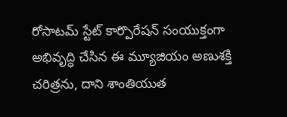రోసాటమ్ స్టేట్ కార్పొరేషన్ సంయుక్తంగా అభివృద్ధి చేసిన ఈ మ్యూజియం అణుశక్తి చరిత్రను, దాని శాంతియుత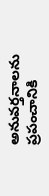అనువర్తనాలను ప్రపంచానికి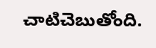చాటిచెబుతోంది.